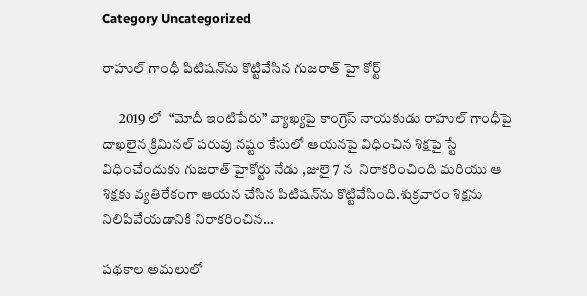Category Uncategorized

రాహుల్ గాంధీ పిటిషన్‌ను కొట్టివేసిన గుజరాత్ హై కోర్ట్

      2019 లో  “మోదీ ఇంటిపేరు” వ్యాఖ్యపై కాంగ్రెస్ నాయకుడు రాహుల్ గాంధీపై దాఖలైన క్రిమినల్ పరువు నష్టం కేసులో ఆయనపై విధించిన శిక్షపై స్టే విధించేందుకు గుజరాత్ హైకోర్టు నేడు ,జులై 7 న  నిరాకరించింది మరియు ఆ శిక్షకు వ్యతిరేకంగా ఆయన చేసిన పిటిషన్‌ను కొట్టివేసింది.శుక్రవారం శిక్షను నిలిపివేయడానికి నిరాకరించిన…

పథకాల అమలులో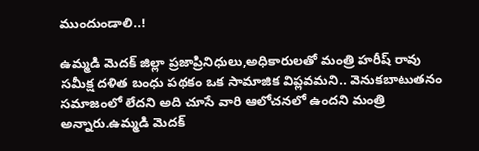ముందుండాలి..!

ఉమ్మడి మెదక్ జిల్లా ప్రజాప్రినిధులు,అధికారులతో మంత్రి హరీష్ రావు సమీక్ష దళిత బంధు పథకం ఒక సామాజిక విప్లవమని.. వెనుకబాటుతనం సమాజంలో లేదని అది చూసే వారి ఆలోచనలో ఉందని మంత్రి అన్నారు.ఉమ్మడి మెదక్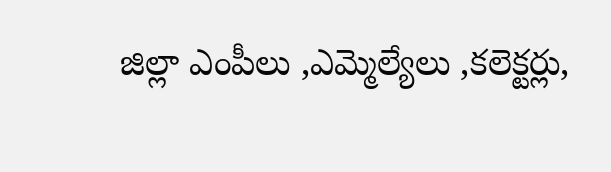జిల్లా ఎంపీలు ,ఎమ్మెల్యేలు ,కలెక్టర్లు,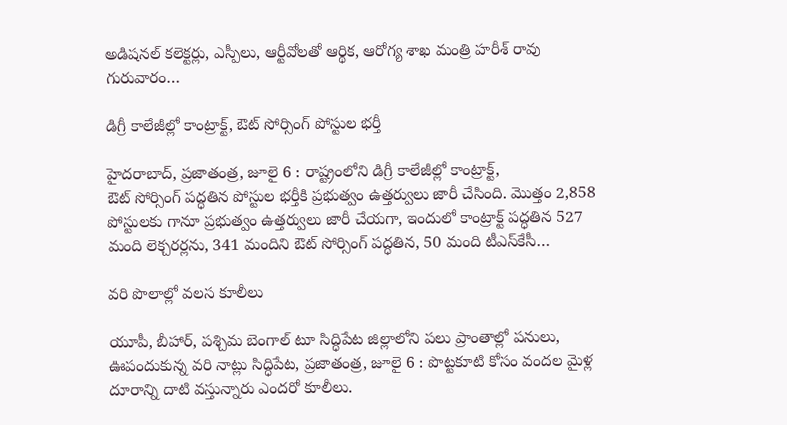అడిషనల్ కలెక్టర్లు, ఎస్పీలు, ఆర్టీవోలతో ఆర్థిక, ఆరోగ్య శాఖ మంత్రి హరీశ్ రావు గురువారం…

డిగ్రీ కాలేజీల్లో కాంట్రాక్ట్, ఔట్‌ ‌సోర్సింగ్‌ ‌పోస్టుల భర్తీ

హైదరాబాద్‌, ప్రజాతంత్ర, జూలై 6 : రాష్ట్రంలోని డిగ్రీ కాలేజీల్లో కాంట్రాక్ట్, ఔట్‌ ‌సోర్సింగ్‌ ‌పద్ధతిన పోస్టుల భర్తీకి ప్రభుత్వం ఉత్తర్వులు జారీ చేసింది. మొత్తం 2,858 పోస్టులకు గానూ ప్రభుత్వం ఉత్తర్వులు జారీ చేయగా, ఇందులో కాంట్రాక్ట్ ‌పద్ధతిన 527 మంది లెక్చరర్లను, 341 మందిని ఔట్‌ ‌సోర్సింగ్‌ ‌పద్ధతిన, 50 మంది టీఎస్‌కేసీ…

వరి పొలాల్లో వలస కూలీలు

యూపీ, బీహార్‌, పశ్చిమ బెంగాల్‌ ‌టూ సిద్ధిపేట జిల్లాలోని పలు ప్రాంతాల్లో పనులు, ఊపందుకున్న వరి నాట్లు సిద్ధిపేట, ప్రజాతంత్ర, జూలై 6 : పొట్టకూటి కోసం వందల మైళ్ల దూరాన్ని దాటి వస్తున్నారు ఎందరో కూలీలు.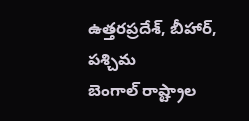ఉత్తరప్రదేశ్‌, బీహార్‌, పశ్చిమ బెంగాల్‌ ‌రాష్ట్రాల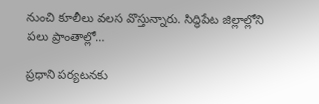నుంచి కూలీలు వలస వొస్తున్నారు. సిద్ధిపేట జిల్లాల్లోని పలు ప్రాంతాల్లో…

ప్రధాని పర్యటనకు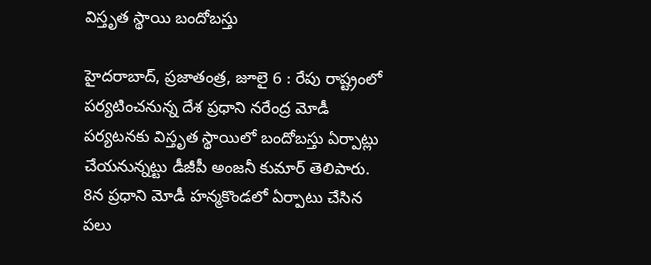విస్తృత స్థాయి బందోబస్తు

హైదరాబాద్‌, ప్రజాతంత్ర, జూలై 6 : రేపు రాష్ట్రంలో పర్యటించనున్న దేశ ప్రధాని నరేంద్ర మోడీ పర్యటనకు విస్తృత స్థాయిలో బందోబస్తు ఏర్పాట్లు చేయనున్నట్టు డీజీపీ అంజనీ కుమార్‌ ‌తెలిపారు. 8న ప్రధాని మోడీ హన్మకొండలో ఏర్పాటు చేసిన పలు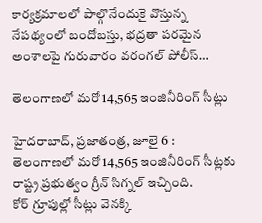కార్యక్రమాలలో పాల్గొనేందుకై వొస్తున్న నేపథ్యంలో బందోబస్తు, భద్రతా పరమైన అంశాలపై గురువారం వరంగల్‌ ‌పోలీస్‌…

తెలంగాణలో మరో 14,565 ఇంజినీరింగ్‌ ‌సీట్లు

హైదరాబాద్‌, ప్రజాతంత్ర, జూలై 6 : తెలంగాణలో మరో 14,565 ఇంజినీరింగ్‌ ‌సీట్లకు రాష్ట్ర ప్రభుత్వం గ్రీన్‌ ‌సిగ్నల్‌ ఇచ్చింది. కోర్‌ ‌గ్రూపుల్లో సీట్లు వెనక్కి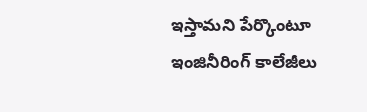ఇస్తామని పేర్కొంటూ ఇంజినీరింగ్‌ ‌కాలేజీలు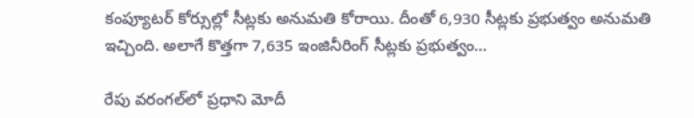కంప్యూటర్‌ ‌కోర్సుల్లో సీట్లకు అనుమతి కోరాయి. దీంతో 6,930 సీట్లకు ప్రభుత్వం అనుమతి ఇచ్చింది. అలాగే కొత్తగా 7,635 ఇంజినీరింగ్‌ ‌సీట్లకు ప్రభుత్వం…

రేపు వరంగల్‌లో ప్రధాని మోదీ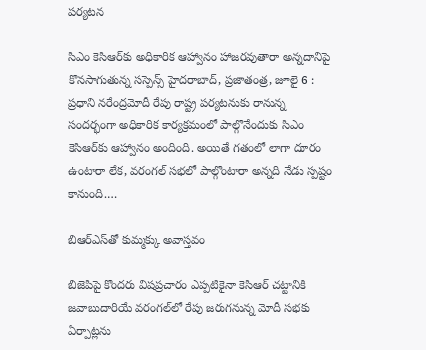పర్యటన

సిఎం కెసిఆర్‌కు అధికారిక ఆహ్వానం హాజరవుతారా అన్నదానిపై కొనసాగుతున్న సస్పెన్స్ హైదరాబాద్‌, ప్రజాతంత్ర, జూలై 6 : ప్రధాని నరేంద్రమోదీ రేపు రాష్ట్ర పర్యటనుకు రానున్న సందర్భంగా అధికారిక కార్యక్రమంలో పాల్గొనేందుకు సిఎం కెసిఆర్‌కు ఆహ్వానం అందింది. అయితే గతంలో లాగా దూరం ఉంటారా లేక, వరంగల్‌ ‌సభలో పాల్గొంటారా అన్నది నేడు స్పష్టం కానుంది.…

బిఆర్‌ఎస్‌తో కుమ్మక్కు అవాస్తవం

బిజెపిపై కొందరు విషప్రచారం ఎప్పటికైనా కెసిఆర్‌ ‌చట్టానికి జవాబుదారియే వరంగల్‌లో రేపు జరుగనున్న మోదీ సభకు ఏర్పాట్లను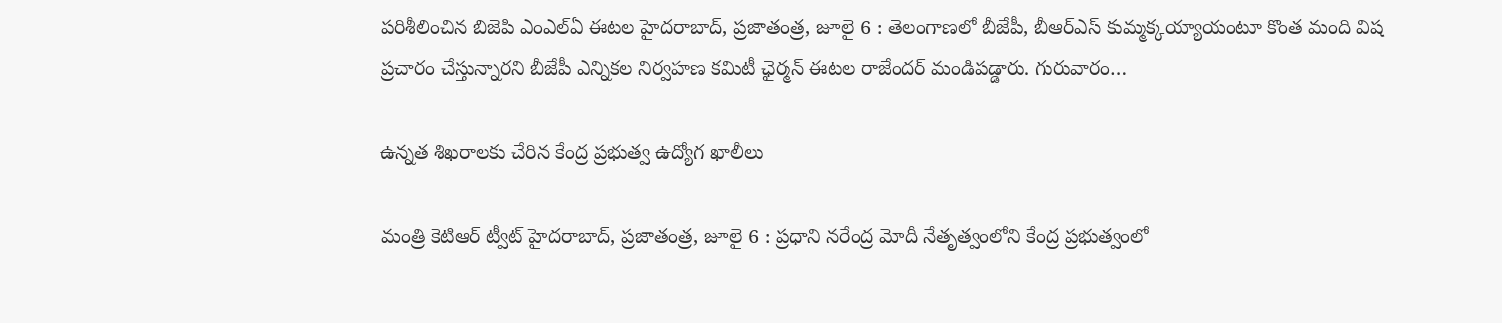పరిశీలించిన బిజెపి ఎంఎల్‌ఏ ఈటల హైదరాబాద్‌, ప్రజాతంత్ర, జూలై 6 : తెలంగాణలో బీజేపీ, బీఆర్‌ఎస్‌ ‌కుమ్మక్కయ్యాయంటూ కొంత మంది విష ప్రచారం చేస్తున్నారని బీజేపీ ఎన్నికల నిర్వహణ కమిటీ ఛైర్మన్‌ ఈటల రాజేందర్‌ ‌మండిపడ్డారు. గురువారం…

ఉన్నత శిఖరాలకు చేరిన కేంద్ర ప్రభుత్వ ఉద్యోగ ఖాలీలు

మంత్రి కెటిఆర్‌ ‌ట్వీట్‌ ‌హైదరాబాద్‌, ప్రజాతంత్ర, జూలై 6 : ప్రధాని నరేంద్ర మోదీ నేతృత్వంలోని కేంద్ర ప్రభుత్వంలో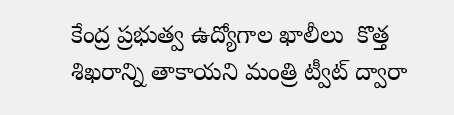కేంద్ర ప్రభుత్వ ఉద్యోగాల ఖాలీలు  కొత్త శిఖరాన్ని తాకాయని మంత్రి ట్వీట్‌ ‌ద్వారా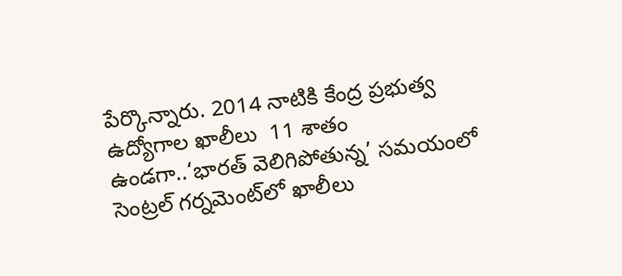పేర్కొన్నారు. 2014 నాటికి కేంద్ర ప్రభుత్వ ఉద్యోగాల ఖాలీలు  11 శాతం ఉండగా..‘భారత్‌ ‌వెలిగిపోతున్న’ సమయంలో సెంట్రల్‌ ‌గర్నమెంట్‌లో ఖాలీలు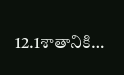12.1శాతానికి…